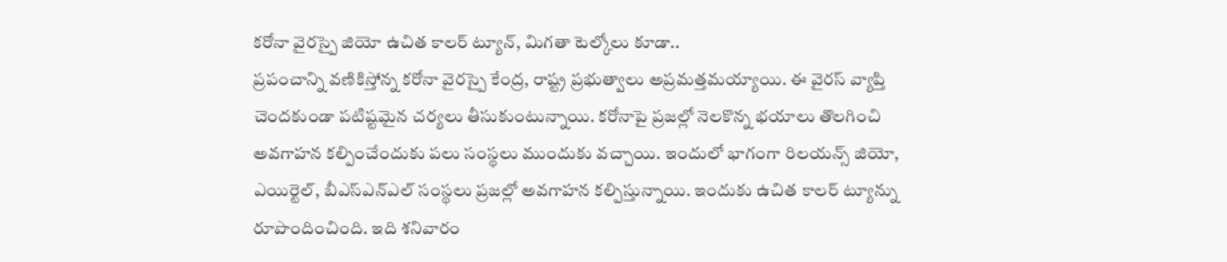కరోనా వైరస్పై జియో ఉచిత కాలర్ ట్యూన్, మిగతా టెల్కోలు కూడా..
ప్రపంచాన్ని వణికిస్తోన్న కరోనా వైరస్పై కేంద్ర, రాష్ట్ర ప్రభుత్వాలు అప్రమత్తమయ్యాయి. ఈ వైరస్ వ్యాప్తి చెందకుండా పటిష్టమైన చర్యలు తీసుకుంటున్నాయి. కరోనాపై ప్రజల్లో నెలకొన్న భయాలు తొలగించి అవగాహన కల్పించేందుకు పలు సంస్థలు ముందుకు వచ్చాయి. ఇందులో భాగంగా రిలయన్స్ జియో, ఎయిర్టెల్, బీఎస్ఎన్ఎల్ సంస్థలు ప్రజల్లో అవగాహన కల్పిస్తున్నాయి. ఇందుకు ఉచిత కాలర్ ట్యూన్ను రూపొందించింది. ఇది శనివారం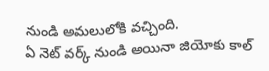నుండి అమలులోకి వచ్చింది.
ఏ నెట్ వర్క్ నుండి అయినా జియోకు కాల్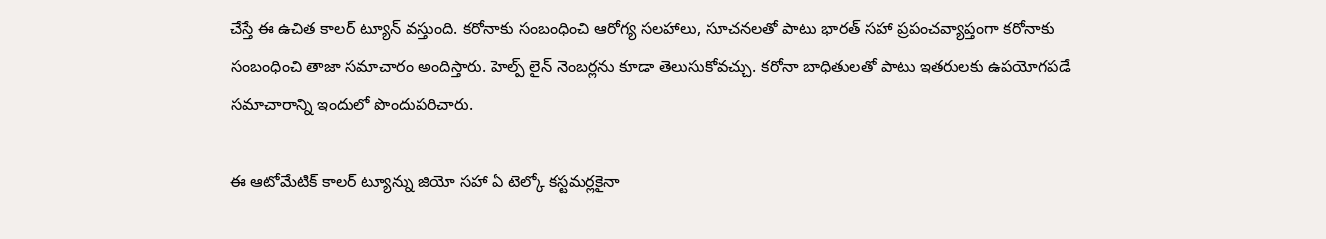చేస్తే ఈ ఉచిత కాలర్ ట్యూన్ వస్తుంది. కరోనాకు సంబంధించి ఆరోగ్య సలహాలు, సూచనలతో పాటు భారత్ సహా ప్రపంచవ్యాప్తంగా కరోనాకు సంబంధించి తాజా సమాచారం అందిస్తారు. హెల్ప్ లైన్ నెంబర్లను కూడా తెలుసుకోవచ్చు. కరోనా బాధితులతో పాటు ఇతరులకు ఉపయోగపడే సమాచారాన్ని ఇందులో పొందుపరిచారు.

ఈ ఆటోమేటిక్ కాలర్ ట్యూన్ను జియో సహా ఏ టెల్కో కస్టమర్లకైనా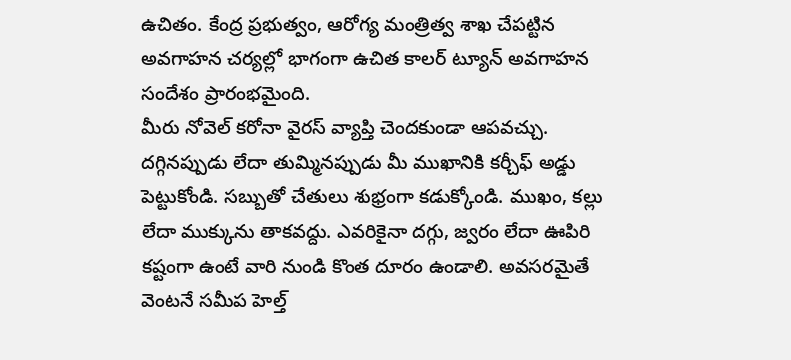ఉచితం. కేంద్ర ప్రభుత్వం, ఆరోగ్య మంత్రిత్వ శాఖ చేపట్టిన అవగాహన చర్యల్లో భాగంగా ఉచిత కాలర్ ట్యూన్ అవగాహన సందేశం ప్రారంభమైంది.
మీరు నోవెల్ కరోనా వైరస్ వ్యాప్తి చెందకుండా ఆపవచ్చు. దగ్గినప్పుడు లేదా తుమ్మినప్పుడు మీ ముఖానికి కర్చీఫ్ అడ్డు పెట్టుకోండి. సబ్బుతో చేతులు శుభ్రంగా కడుక్కోండి. ముఖం, కల్లు లేదా ముక్కును తాకవద్దు. ఎవరికైనా దగ్గు, జ్వరం లేదా ఊపిరి కష్టంగా ఉంటే వారి నుండి కొంత దూరం ఉండాలి. అవసరమైతే వెంటనే సమీప హెల్త్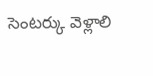సెంటర్కు వెళ్లాలి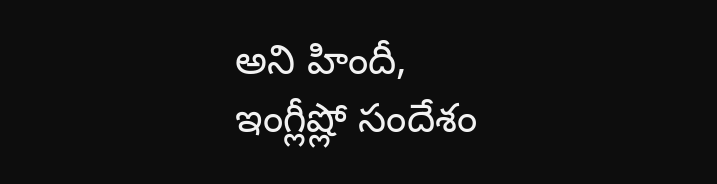అని హిందీ, ఇంగ్లీష్లో సందేశం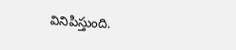వినిపిస్తుంది.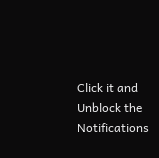Click it and Unblock the Notifications